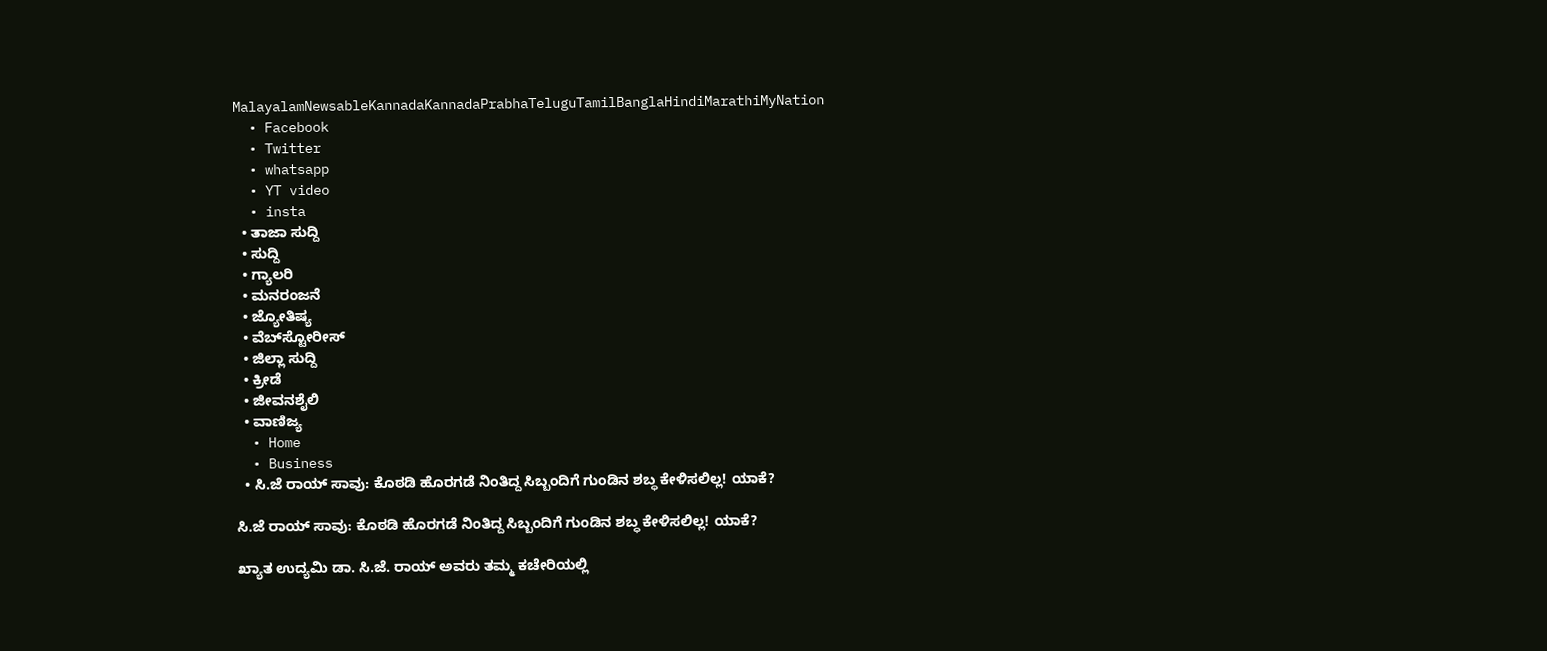MalayalamNewsableKannadaKannadaPrabhaTeluguTamilBanglaHindiMarathiMyNation
  • Facebook
  • Twitter
  • whatsapp
  • YT video
  • insta
  • ತಾಜಾ ಸುದ್ದಿ
  • ಸುದ್ದಿ
  • ಗ್ಯಾಲರಿ
  • ಮನರಂಜನೆ
  • ಜ್ಯೋತಿಷ್ಯ
  • ವೆಬ್‌ಸ್ಟೋರೀಸ್
  • ಜಿಲ್ಲಾ ಸುದ್ದಿ
  • ಕ್ರೀಡೆ
  • ಜೀವನಶೈಲಿ
  • ವಾಣಿಜ್ಯ
  • Home
  • Business
  • ಸಿ.ಜೆ ರಾಯ್ ಸಾವು: ಕೊಠಡಿ ಹೊರಗಡೆ ನಿಂತಿದ್ದ ಸಿಬ್ಬಂದಿಗೆ ಗುಂಡಿನ ಶಬ್ಧ ಕೇಳಿಸಲಿಲ್ಲ! ಯಾಕೆ?

ಸಿ.ಜೆ ರಾಯ್ ಸಾವು: ಕೊಠಡಿ ಹೊರಗಡೆ ನಿಂತಿದ್ದ ಸಿಬ್ಬಂದಿಗೆ ಗುಂಡಿನ ಶಬ್ಧ ಕೇಳಿಸಲಿಲ್ಲ! ಯಾಕೆ?

ಖ್ಯಾತ ಉದ್ಯಮಿ ಡಾ. ಸಿ.ಜೆ. ರಾಯ್ ಅವರು ತಮ್ಮ ಕಚೇರಿಯಲ್ಲಿ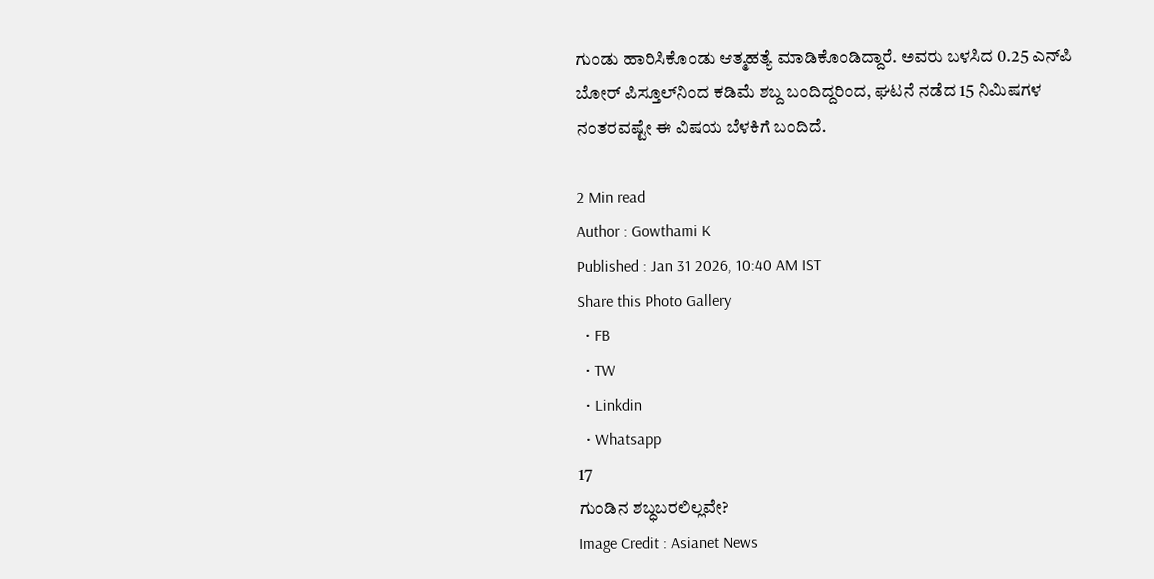ಗುಂಡು ಹಾರಿಸಿಕೊಂಡು ಆತ್ಮಹತ್ಯೆ ಮಾಡಿಕೊಂಡಿದ್ದಾರೆ. ಅವರು ಬಳಸಿದ 0.25 ಎನ್‌ಪಿ ಬೋರ್ ಪಿಸ್ತೂಲ್‌ನಿಂದ ಕಡಿಮೆ ಶಬ್ದ ಬಂದಿದ್ದರಿಂದ, ಘಟನೆ ನಡೆದ 15 ನಿಮಿಷಗಳ ನಂತರವಷ್ಟೇ ಈ ವಿಷಯ ಬೆಳಕಿಗೆ ಬಂದಿದೆ.

2 Min read
Author : Gowthami K
Published : Jan 31 2026, 10:40 AM IST
Share this Photo Gallery
  • FB
  • TW
  • Linkdin
  • Whatsapp
17
ಗುಂಡಿನ ಶಬ್ಧಬರಲಿಲ್ಲವೇ?
Image Credit : Asianet News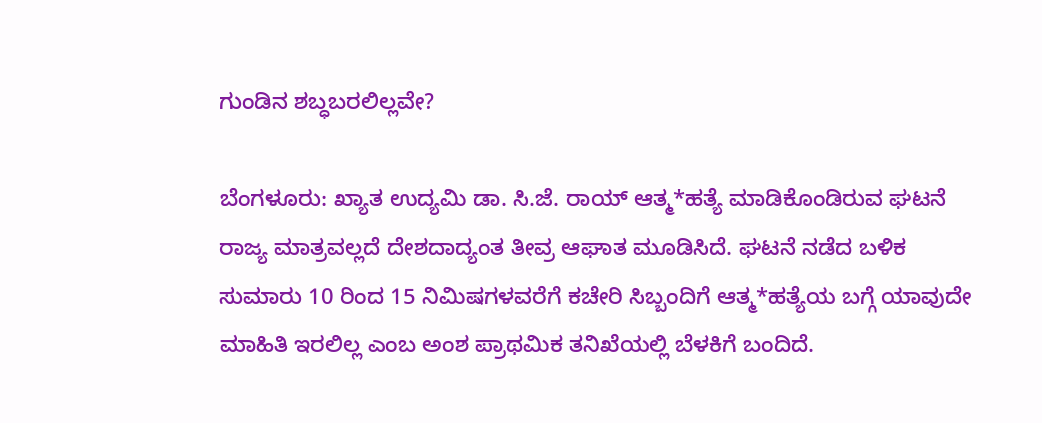ಗುಂಡಿನ ಶಬ್ಧಬರಲಿಲ್ಲವೇ?

ಬೆಂಗಳೂರು: ಖ್ಯಾತ ಉದ್ಯಮಿ ಡಾ. ಸಿ.ಜೆ. ರಾಯ್ ಆತ್ಮ*ಹತ್ಯೆ ಮಾಡಿಕೊಂಡಿರುವ ಘಟನೆ ರಾಜ್ಯ ಮಾತ್ರವಲ್ಲದೆ ದೇಶದಾದ್ಯಂತ ತೀವ್ರ ಆಘಾತ ಮೂಡಿಸಿದೆ. ಘಟನೆ ನಡೆದ ಬಳಿಕ ಸುಮಾರು 10 ರಿಂದ 15 ನಿಮಿಷಗಳವರೆಗೆ ಕಚೇರಿ ಸಿಬ್ಬಂದಿಗೆ ಆತ್ಮ*ಹತ್ಯೆಯ ಬಗ್ಗೆ ಯಾವುದೇ ಮಾಹಿತಿ ಇರಲಿಲ್ಲ ಎಂಬ ಅಂಶ ಪ್ರಾಥಮಿಕ ತನಿಖೆಯಲ್ಲಿ ಬೆಳಕಿಗೆ ಬಂದಿದೆ.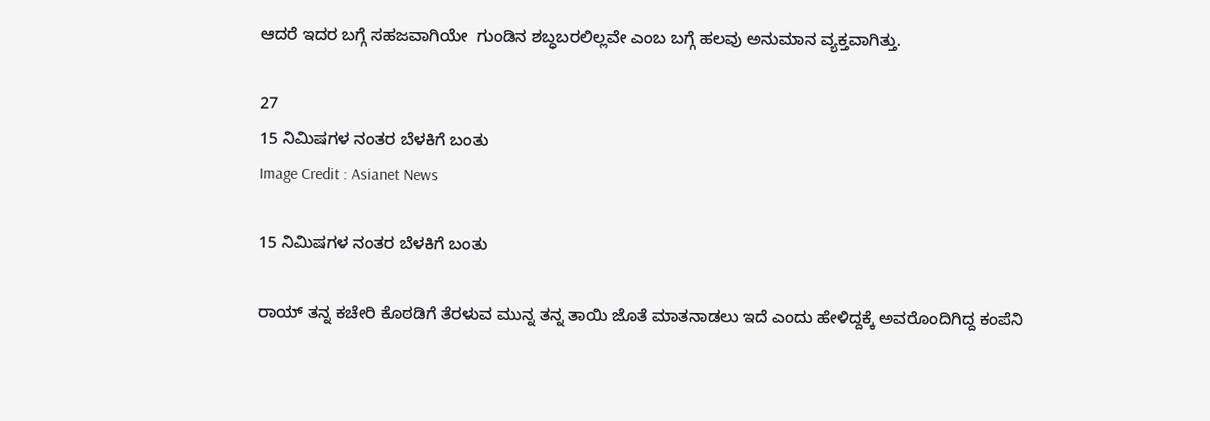ಆದರೆ ಇದರ ಬಗ್ಗೆ ಸಹಜವಾಗಿಯೇ  ಗುಂಡಿನ ಶಬ್ಧಬರಲಿಲ್ಲವೇ ಎಂಬ ಬಗ್ಗೆ ಹಲವು ಅನುಮಾನ ವ್ಯಕ್ತವಾಗಿತ್ತು.

27
15 ನಿಮಿಷಗಳ ನಂತರ ಬೆಳಕಿಗೆ ಬಂತು
Image Credit : Asianet News

15 ನಿಮಿಷಗಳ ನಂತರ ಬೆಳಕಿಗೆ ಬಂತು

ರಾಯ್ ತನ್ನ ಕಚೇರಿ ಕೊಠಡಿಗೆ ತೆರಳುವ ಮುನ್ನ ತನ್ನ ತಾಯಿ ಜೊತೆ ಮಾತನಾಡಲು ಇದೆ ಎಂದು ಹೇಳಿದ್ದಕ್ಕೆ ಅವರೊಂದಿಗಿದ್ದ ಕಂಪೆನಿ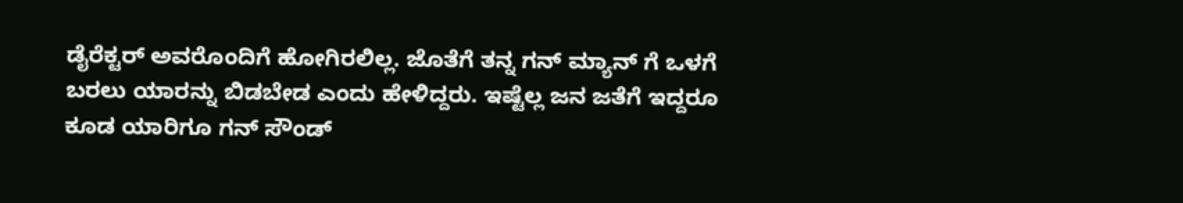ಡೈರೆಕ್ಟರ್ ಅವರೊಂದಿಗೆ ಹೋಗಿರಲಿಲ್ಲ. ಜೊತೆಗೆ ತನ್ನ ಗನ್ ಮ್ಯಾನ್‌ ಗೆ ಒಳಗೆ ಬರಲು ಯಾರನ್ನು ಬಿಡಬೇಡ ಎಂದು ಹೇಳಿದ್ದರು. ಇಷ್ಟೆಲ್ಲ ಜನ ಜತೆಗೆ ಇದ್ದರೂ ಕೂಡ ಯಾರಿಗೂ ಗನ್‌ ಸೌಂಡ್‌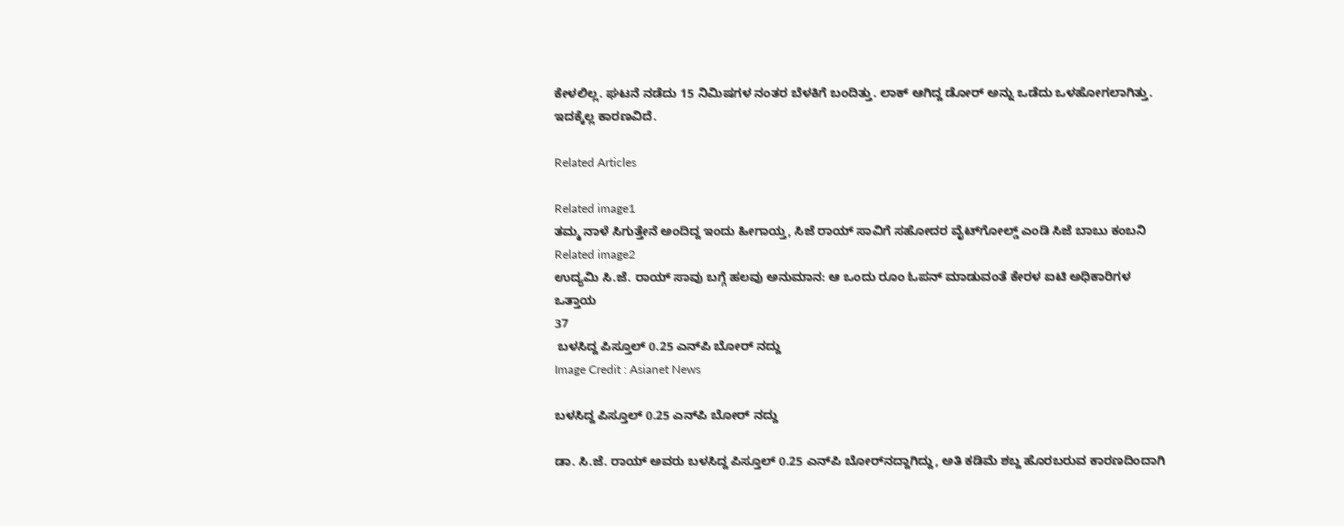ಕೇಳಲಿಲ್ಲ. ಘಟನೆ ನಡೆದು 15 ನಿಮಿಷಗಳ ನಂತರ ಬೆಳಕಿಗೆ ಬಂದಿತ್ತು. ಲಾಕ್ ಆಗಿದ್ದ ಡೋರ್ ಅನ್ನು ಒಡೆದು ಒಳಹೋಗಲಾಗಿತ್ತು. ಇದಕ್ಕೆಲ್ಲ ಕಾರಣವಿದೆ.

Related Articles

Related image1
ತಮ್ಮ ನಾಳೆ ಸಿಗುತ್ತೇನೆ ಅಂದಿದ್ದ ಇಂದು ಹೀಗಾಯ್ತ, ಸಿಜೆ ರಾಯ್ ಸಾವಿಗೆ ಸಹೋದರ ವೈಟ್‌ಗೋಲ್ಡ್ ಎಂಡಿ ಸಿಜೆ ಬಾಬು ಕಂಬನಿ
Related image2
ಉದ್ಯಮಿ ಸಿ.ಜೆ. ರಾಯ್ ಸಾವು ಬಗ್ಗೆ ಹಲವು ಅನುಮಾನ: ಆ ಒಂದು ರೂಂ ಓಪನ್ ಮಾಡುವಂತೆ ಕೇರಳ ಐಟಿ ಅಧಿಕಾರಿಗಳ ಒತ್ತಾಯ
37
 ಬಳಸಿದ್ದ ಪಿಸ್ತೂಲ್ 0.25 ಎನ್‌ಪಿ ಬೋರ್‌ ನದ್ದು
Image Credit : Asianet News

ಬಳಸಿದ್ದ ಪಿಸ್ತೂಲ್ 0.25 ಎನ್‌ಪಿ ಬೋರ್‌ ನದ್ದು

ಡಾ. ಸಿ.ಜೆ. ರಾಯ್ ಅವರು ಬಳಸಿದ್ದ ಪಿಸ್ತೂಲ್ 0.25 ಎನ್‌ಪಿ ಬೋರ್‌ನದ್ದಾಗಿದ್ದು, ಅತಿ ಕಡಿಮೆ ಶಬ್ದ ಹೊರಬರುವ ಕಾರಣದಿಂದಾಗಿ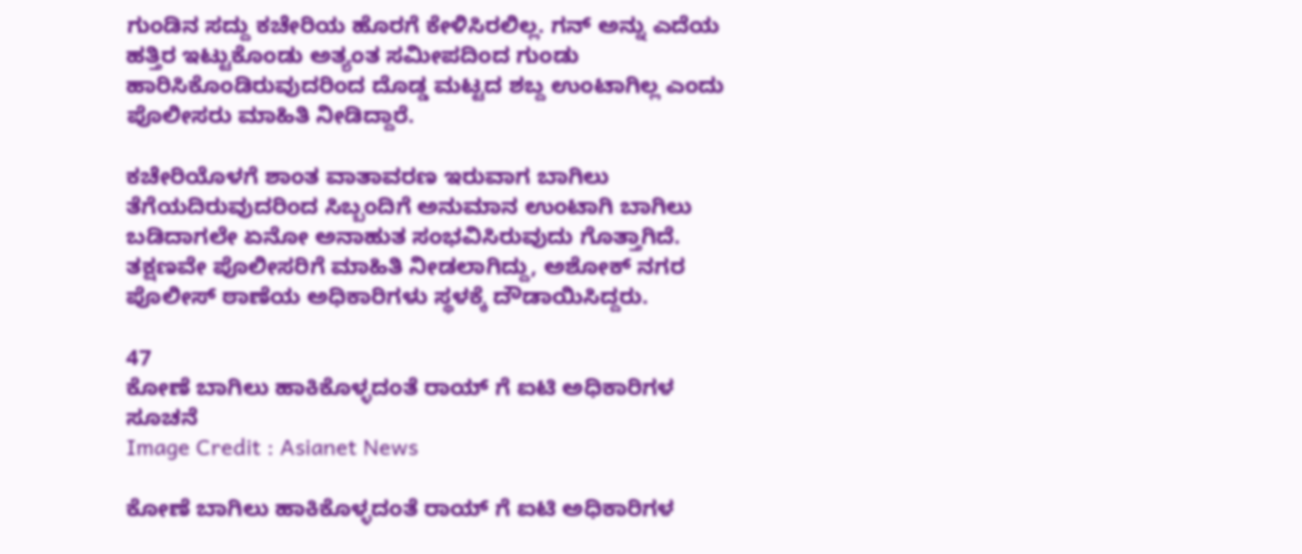ಗುಂಡಿನ ಸದ್ದು ಕಚೇರಿಯ ಹೊರಗೆ ಕೇಳಿಸಿರಲಿಲ್ಲ. ಗನ್ ಅನ್ನು ಎದೆಯ ಹತ್ತಿರ ಇಟ್ಟುಕೊಂಡು ಅತ್ಯಂತ ಸಮೀಪದಿಂದ ಗುಂಡು ಹಾರಿಸಿಕೊಂಡಿರುವುದರಿಂದ ದೊಡ್ಡ ಮಟ್ಟದ ಶಬ್ದ ಉಂಟಾಗಿಲ್ಲ ಎಂದು ಪೊಲೀಸರು ಮಾಹಿತಿ ನೀಡಿದ್ದಾರೆ.

ಕಚೇರಿಯೊಳಗೆ ಶಾಂತ ವಾತಾವರಣ ಇರುವಾಗ ಬಾಗಿಲು ತೆಗೆಯದಿರುವುದರಿಂದ ಸಿಬ್ಬಂದಿಗೆ ಅನುಮಾನ ಉಂಟಾಗಿ ಬಾಗಿಲು ಬಡಿದಾಗಲೇ ಏನೋ ಅನಾಹುತ ಸಂಭವಿಸಿರುವುದು ಗೊತ್ತಾಗಿದೆ. ತಕ್ಷಣವೇ ಪೊಲೀಸರಿಗೆ ಮಾಹಿತಿ ನೀಡಲಾಗಿದ್ದು, ಅಶೋಕ್ ನಗರ ಪೊಲೀಸ್ ಠಾಣೆಯ ಅಧಿಕಾರಿಗಳು ಸ್ಥಳಕ್ಕೆ ದೌಡಾಯಿಸಿದ್ದರು.

47
ಕೋಣೆ ಬಾಗಿಲು ಹಾಕಿಕೊಳ್ಳದಂತೆ ರಾಯ್ ಗೆ ಐಟಿ ಅಧಿಕಾರಿಗಳ ಸೂಚನೆ
Image Credit : Asianet News

ಕೋಣೆ ಬಾಗಿಲು ಹಾಕಿಕೊಳ್ಳದಂತೆ ರಾಯ್ ಗೆ ಐಟಿ ಅಧಿಕಾರಿಗಳ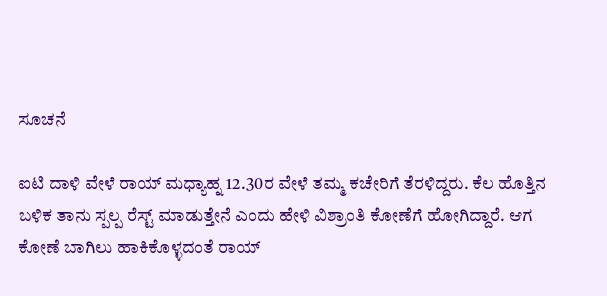ಸೂಚನೆ

ಐಟಿ ದಾಳಿ ವೇಳೆ ರಾಯ್ ಮಧ್ಯಾಹ್ನ 12.30ರ ವೇಳೆ ತಮ್ಮ ಕಚೇರಿಗೆ ತೆರಳಿದ್ದರು. ಕೆಲ ಹೊತ್ತಿನ ಬಳಿಕ ತಾನು ಸ್ಪಲ್ಪ ರೆಸ್ಟ್ ಮಾಡುತ್ತೇನೆ ಎಂದು ಹೇಳಿ ವಿಶ್ರಾಂತಿ ಕೋಣೆಗೆ ಹೋಗಿದ್ದಾರೆ. ಆಗ ಕೋಣೆ ಬಾಗಿಲು ಹಾಕಿಕೊಳ್ಳದಂತೆ ರಾಯ್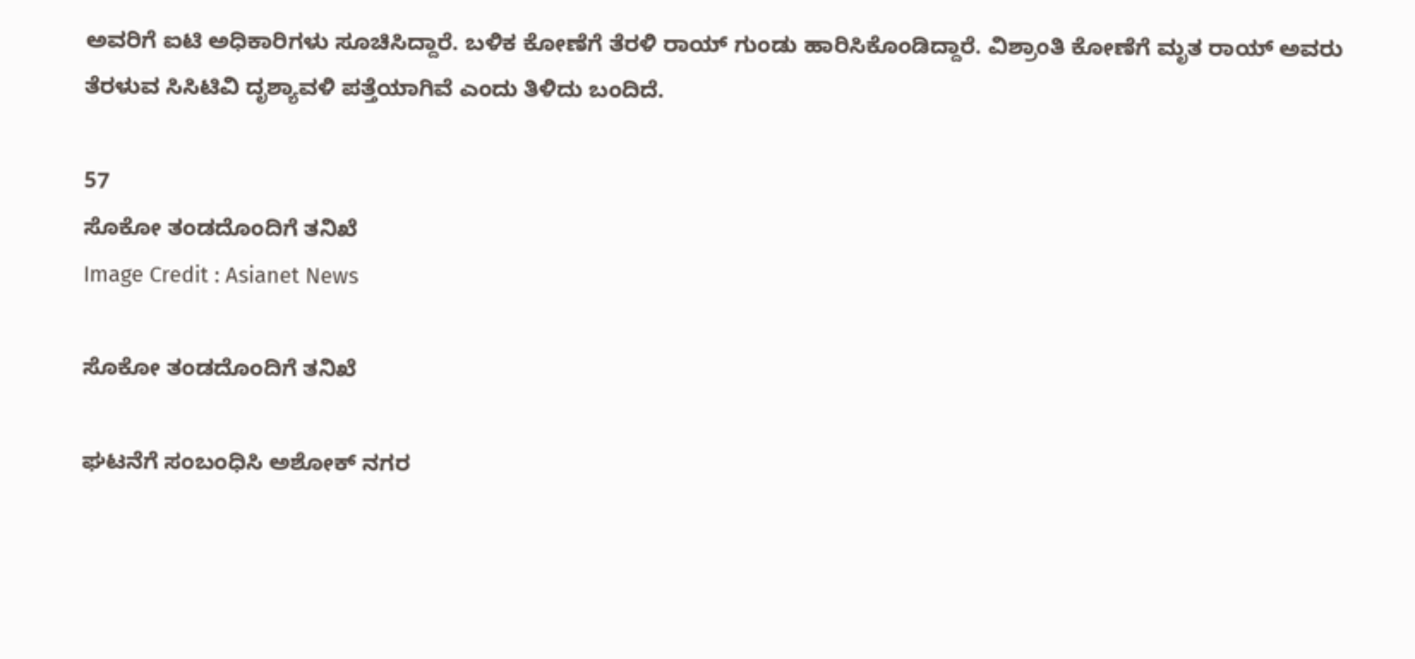ಅವರಿಗೆ ಐಟಿ ಅಧಿಕಾರಿಗಳು ಸೂಚಿಸಿದ್ದಾರೆ. ಬಳಿಕ ಕೋಣೆಗೆ ತೆರಳಿ ರಾಯ್‌ ಗುಂಡು ಹಾರಿಸಿಕೊಂಡಿದ್ದಾರೆ. ವಿಶ್ರಾಂತಿ ಕೋಣೆಗೆ ಮೃತ ರಾಯ್‌ ಅವರು ತೆರಳುವ ಸಿಸಿಟಿವಿ ದೃಶ್ಯಾವಳಿ ಪತ್ತೆಯಾಗಿವೆ ಎಂದು ತಿಳಿದು ಬಂದಿದೆ.

57
ಸೊಕೋ ತಂಡದೊಂದಿಗೆ ತನಿಖೆ
Image Credit : Asianet News

ಸೊಕೋ ತಂಡದೊಂದಿಗೆ ತನಿಖೆ

ಘಟನೆಗೆ ಸಂಬಂಧಿಸಿ ಅಶೋಕ್ ನಗರ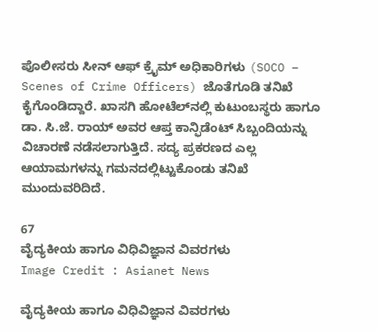ಪೊಲೀಸರು ಸೀನ್ ಆಫ್ ಕ್ರೈಮ್ ಅಧಿಕಾರಿಗಳು (SOCO – Scenes of Crime Officers) ಜೊತೆಗೂಡಿ ತನಿಖೆ ಕೈಗೊಂಡಿದ್ದಾರೆ. ಖಾಸಗಿ ಹೋಟೆಲ್‌ನಲ್ಲಿ ಕುಟುಂಬಸ್ಥರು ಹಾಗೂ ಡಾ. ಸಿ.ಜೆ. ರಾಯ್ ಅವರ ಆಪ್ತ ಕಾನ್ಫಿಡೆಂಟ್ ಸಿಬ್ಬಂದಿಯನ್ನು ವಿಚಾರಣೆ ನಡೆಸಲಾಗುತ್ತಿದೆ. ಸದ್ಯ ಪ್ರಕರಣದ ಎಲ್ಲ ಆಯಾಮಗಳನ್ನು ಗಮನದಲ್ಲಿಟ್ಟುಕೊಂಡು ತನಿಖೆ ಮುಂದುವರಿದಿದೆ.

67
ವೈದ್ಯಕೀಯ ಹಾಗೂ ವಿಧಿವಿಜ್ಞಾನ ವಿವರಗಳು
Image Credit : Asianet News

ವೈದ್ಯಕೀಯ ಹಾಗೂ ವಿಧಿವಿಜ್ಞಾನ ವಿವರಗಳು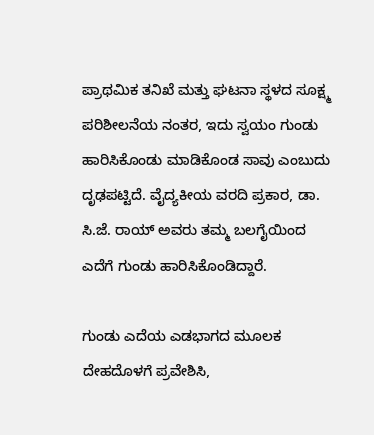ಪ್ರಾಥಮಿಕ ತನಿಖೆ ಮತ್ತು ಘಟನಾ ಸ್ಥಳದ ಸೂಕ್ಷ್ಮ ಪರಿಶೀಲನೆಯ ನಂತರ, ಇದು ಸ್ವಯಂ ಗುಂಡು ಹಾರಿಸಿಕೊಂಡು ಮಾಡಿಕೊಂಡ ಸಾವು ಎಂಬುದು ದೃಢಪಟ್ಟಿದೆ. ವೈದ್ಯಕೀಯ ವರದಿ ಪ್ರಕಾರ, ಡಾ. ಸಿ.ಜೆ. ರಾಯ್ ಅವರು ತಮ್ಮ ಬಲಗೈಯಿಂದ ಎದೆಗೆ ಗುಂಡು ಹಾರಿಸಿಕೊಂಡಿದ್ದಾರೆ.

ಗುಂಡು ಎದೆಯ ಎಡಭಾಗದ ಮೂಲಕ ದೇಹದೊಳಗೆ ಪ್ರವೇಶಿಸಿ,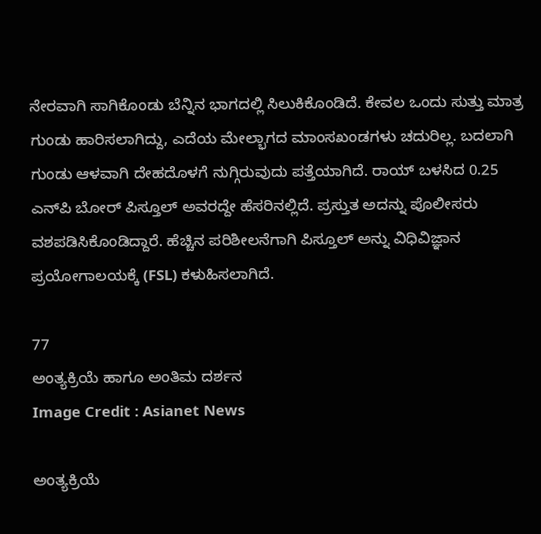ನೇರವಾಗಿ ಸಾಗಿಕೊಂಡು ಬೆನ್ನಿನ ಭಾಗದಲ್ಲಿ ಸಿಲುಕಿಕೊಂಡಿದೆ. ಕೇವಲ ಒಂದು ಸುತ್ತು ಮಾತ್ರ ಗುಂಡು ಹಾರಿಸಲಾಗಿದ್ದು, ಎದೆಯ ಮೇಲ್ಭಾಗದ ಮಾಂಸಖಂಡಗಳು ಚದುರಿಲ್ಲ. ಬದಲಾಗಿ ಗುಂಡು ಆಳವಾಗಿ ದೇಹದೊಳಗೆ ನುಗ್ಗಿರುವುದು ಪತ್ತೆಯಾಗಿದೆ. ರಾಯ್ ಬಳಸಿದ 0.25 ಎನ್‌ಪಿ ಬೋರ್ ಪಿಸ್ತೂಲ್ ಅವರದ್ದೇ ಹೆಸರಿನಲ್ಲಿದೆ. ಪ್ರಸ್ತುತ ಅದನ್ನು ಪೊಲೀಸರು ವಶಪಡಿಸಿಕೊಂಡಿದ್ದಾರೆ. ಹೆಚ್ಚಿನ ಪರಿಶೀಲನೆಗಾಗಿ ಪಿಸ್ತೂಲ್ ಅನ್ನು ವಿಧಿವಿಜ್ಞಾನ ಪ್ರಯೋಗಾಲಯಕ್ಕೆ (FSL) ಕಳುಹಿಸಲಾಗಿದೆ.

77
ಅಂತ್ಯಕ್ರಿಯೆ ಹಾಗೂ ಅಂತಿಮ ದರ್ಶನ
Image Credit : Asianet News

ಅಂತ್ಯಕ್ರಿಯೆ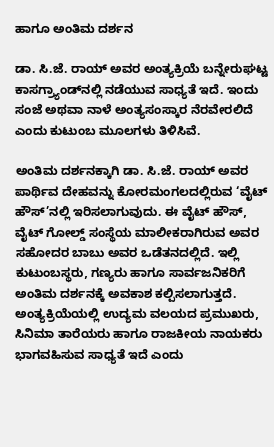ಹಾಗೂ ಅಂತಿಮ ದರ್ಶನ

ಡಾ. ಸಿ.ಜೆ. ರಾಯ್ ಅವರ ಅಂತ್ಯಕ್ರಿಯೆ ಬನ್ನೇರುಘಟ್ಟ ಕಾಸಗ್ರ್ಯಾಂಡ್‌ನಲ್ಲಿ ನಡೆಯುವ ಸಾಧ್ಯತೆ ಇದೆ. ಇಂದು ಸಂಜೆ ಅಥವಾ ನಾಳೆ ಅಂತ್ಯಸಂಸ್ಕಾರ ನೆರವೇರಲಿದೆ ಎಂದು ಕುಟುಂಬ ಮೂಲಗಳು ತಿಳಿಸಿವೆ.

ಅಂತಿಮ ದರ್ಶನಕ್ಕಾಗಿ ಡಾ. ಸಿ.ಜೆ. ರಾಯ್ ಅವರ ಪಾರ್ಥಿವ ದೇಹವನ್ನು ಕೋರಮಂಗಲದಲ್ಲಿರುವ ‘ವೈಟ್ ಹೌಸ್’ನಲ್ಲಿ ಇರಿಸಲಾಗುವುದು. ಈ ವೈಟ್ ಹೌಸ್, ವೈಟ್ ಗೋಲ್ಡ್ ಸಂಸ್ಥೆಯ ಮಾಲೀಕರಾಗಿರುವ ಅವರ ಸಹೋದರ ಬಾಬು ಅವರ ಒಡೆತನದಲ್ಲಿದೆ. ಇಲ್ಲಿ ಕುಟುಂಬಸ್ಥರು, ಗಣ್ಯರು ಹಾಗೂ ಸಾರ್ವಜನಿಕರಿಗೆ ಅಂತಿಮ ದರ್ಶನಕ್ಕೆ ಅವಕಾಶ ಕಲ್ಪಿಸಲಾಗುತ್ತದೆ. ಅಂತ್ಯಕ್ರಿಯೆಯಲ್ಲಿ ಉದ್ಯಮ ವಲಯದ ಪ್ರಮುಖರು, ಸಿನಿಮಾ ತಾರೆಯರು ಹಾಗೂ ರಾಜಕೀಯ ನಾಯಕರು ಭಾಗವಹಿಸುವ ಸಾಧ್ಯತೆ ಇದೆ ಎಂದು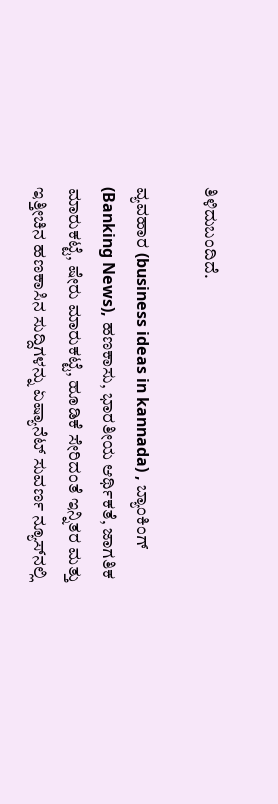ತಿಳಿದುಬಂದಿದೆ.

ವ್ಯವಹಾರ (business ideas in kannada) , ಬ್ಯಾಂಕಿಂಗ್ (Banking News), ಹಣಕಾಸು, ಭಾರತೀಯ ಆರ್ಥಿಕತೆ, ಜಾಗತಿಕ ಮಾರುಕಟ್ಟೆ, ಷೇರು ಮಾರುಕಟ್ಟೆ, ಹೂಡಿಕೆ ಸೇರಿದಂತೆ ಇನ್ನಿತರ ಮತ್ತು ಇತ್ತೀಚಿನ ಹಣಕಾಸಿನ ಸುದ್ದಿಗಳನ್ನು ಏಷ್ಯಾನೆಟ್ ಸುವರ್ಣ ನ್ಯೂಸ್‌ನಲ್ಲಿ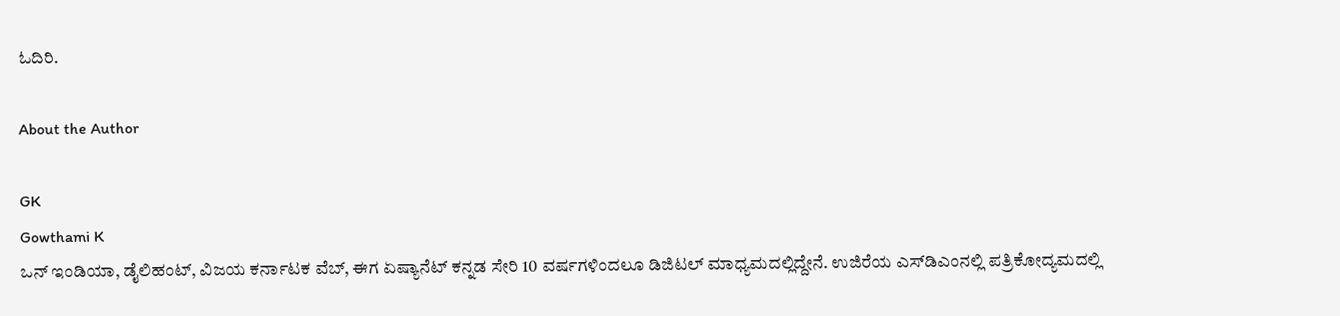ಓದಿರಿ.

About the Author

GK
Gowthami K
ಒನ್ ಇಂಡಿಯಾ, ಡೈಲಿಹಂಟ್‌, ವಿಜಯ ಕರ್ನಾಟಕ ವೆಬ್‌, ಈಗ ಏಷ್ಯಾನೆಟ್ ಕನ್ನಡ ಸೇರಿ 10 ವರ್ಷಗಳಿಂದಲೂ ಡಿಜಿಟಲ್ ಮಾಧ್ಯಮದಲ್ಲಿದ್ದೇನೆ. ಉಜಿರೆಯ ಎಸ್‌ಡಿಎಂನಲ್ಲಿ ಪತ್ರಿಕೋದ್ಯಮದಲ್ಲಿ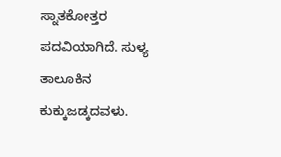ಸ್ನಾತಕೋತ್ತರ ಪದವಿಯಾಗಿದೆ. ಸುಳ್ಯ ತಾಲೂಕಿನ ಕುಕ್ಕುಜಡ್ಕದವಳು.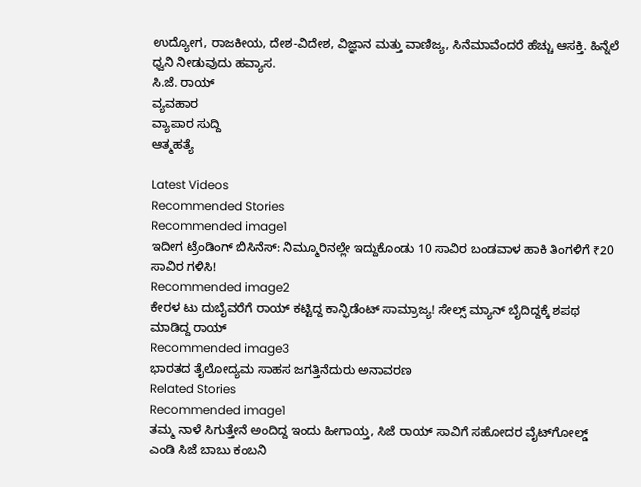ಉದ್ಯೋಗ, ರಾಜಕೀಯ, ದೇಶ-ವಿದೇಶ, ವಿಜ್ಞಾನ ಮತ್ತು ವಾಣಿಜ್ಯ, ಸಿನೆಮಾವೆಂದರೆ ಹೆಚ್ಚು ಆಸಕ್ತಿ. ಹಿನ್ನೆಲೆ ಧ್ವನಿ ನೀಡುವುದು ಹವ್ಯಾಸ.
ಸಿ.ಜೆ. ರಾಯ್
ವ್ಯವಹಾರ
ವ್ಯಾಪಾರ ಸುದ್ದಿ
ಆತ್ಮಹತ್ಯೆ

Latest Videos
Recommended Stories
Recommended image1
ಇದೀಗ ಟ್ರೆಂಡಿಂಗ್ ಬಿಸಿನೆಸ್: ನಿಮ್ಮೂರಿನಲ್ಲೇ ಇದ್ದುಕೊಂಡು 10 ಸಾವಿರ ಬಂಡವಾಳ ಹಾಕಿ ತಿಂಗಳಿಗೆ ₹20 ಸಾವಿರ ಗಳಿಸಿ!
Recommended image2
ಕೇರಳ ಟು ದುಬೈವರೆಗೆ ರಾಯ್‌ ಕಟ್ಟಿದ್ದ ಕಾನ್ಫಿಡೆಂಟ್‌ ಸಾಮ್ರಾಜ್ಯ! ಸೇಲ್ಸ್ ಮ್ಯಾನ್ ಬೈದಿದ್ದಕ್ಕೆ ಶಪಥ ಮಾಡಿದ್ದ ರಾಯ್
Recommended image3
ಭಾರತದ ತೈಲೋದ್ಯಮ ಸಾಹಸ ಜಗತ್ತಿನೆದುರು ಅನಾವರಣ
Related Stories
Recommended image1
ತಮ್ಮ ನಾಳೆ ಸಿಗುತ್ತೇನೆ ಅಂದಿದ್ದ ಇಂದು ಹೀಗಾಯ್ತ, ಸಿಜೆ ರಾಯ್ ಸಾವಿಗೆ ಸಹೋದರ ವೈಟ್‌ಗೋಲ್ಡ್ ಎಂಡಿ ಸಿಜೆ ಬಾಬು ಕಂಬನಿ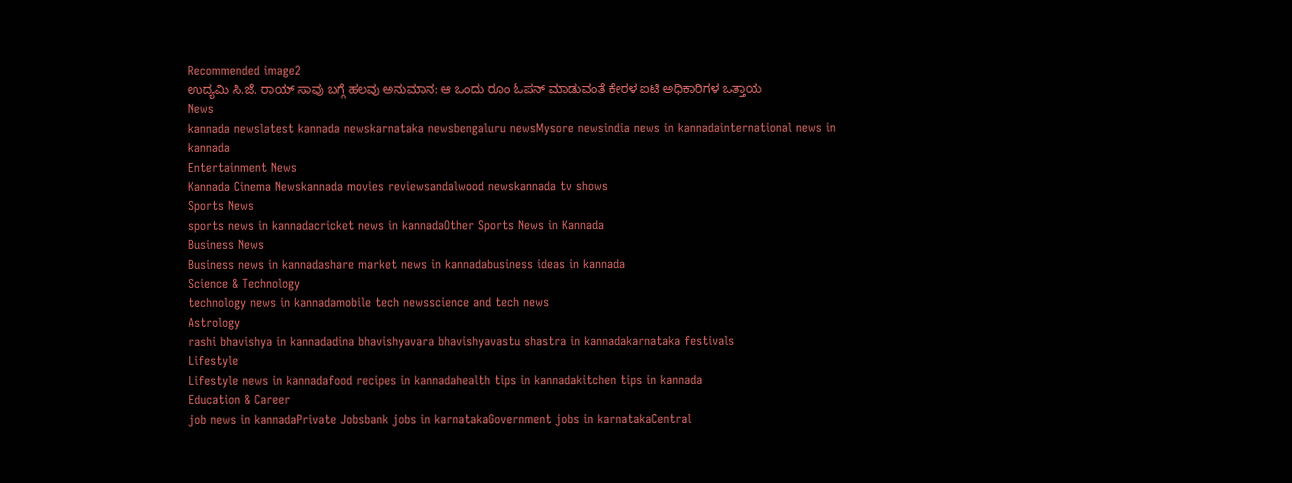Recommended image2
ಉದ್ಯಮಿ ಸಿ.ಜೆ. ರಾಯ್ ಸಾವು ಬಗ್ಗೆ ಹಲವು ಅನುಮಾನ: ಆ ಒಂದು ರೂಂ ಓಪನ್ ಮಾಡುವಂತೆ ಕೇರಳ ಐಟಿ ಅಧಿಕಾರಿಗಳ ಒತ್ತಾಯ
News
kannada newslatest kannada newskarnataka newsbengaluru newsMysore newsindia news in kannadainternational news in kannada
Entertainment News
Kannada Cinema Newskannada movies reviewsandalwood newskannada tv shows
Sports News
sports news in kannadacricket news in kannadaOther Sports News in Kannada
Business News
Business news in kannadashare market news in kannadabusiness ideas in kannada
Science & Technology
technology news in kannadamobile tech newsscience and tech news
Astrology
rashi bhavishya in kannadadina bhavishyavara bhavishyavastu shastra in kannadakarnataka festivals
Lifestyle
Lifestyle news in kannadafood recipes in kannadahealth tips in kannadakitchen tips in kannada
Education & Career
job news in kannadaPrivate Jobsbank jobs in karnatakaGovernment jobs in karnatakaCentral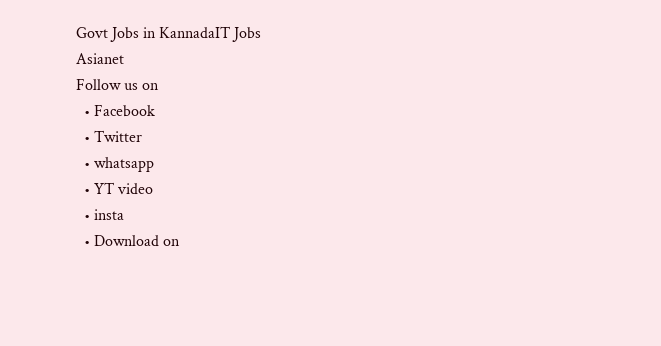Govt Jobs in KannadaIT Jobs
Asianet
Follow us on
  • Facebook
  • Twitter
  • whatsapp
  • YT video
  • insta
  • Download on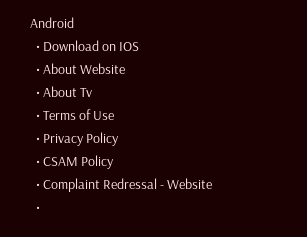Android
  • Download on IOS
  • About Website
  • About Tv
  • Terms of Use
  • Privacy Policy
  • CSAM Policy
  • Complaint Redressal - Website
  •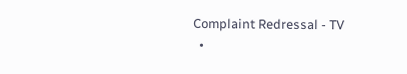Complaint Redressal - TV
  •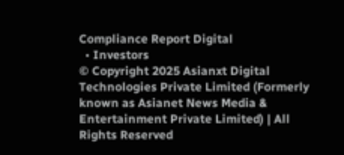Compliance Report Digital
  • Investors
© Copyright 2025 Asianxt Digital Technologies Private Limited (Formerly known as Asianet News Media & Entertainment Private Limited) | All Rights Reserved